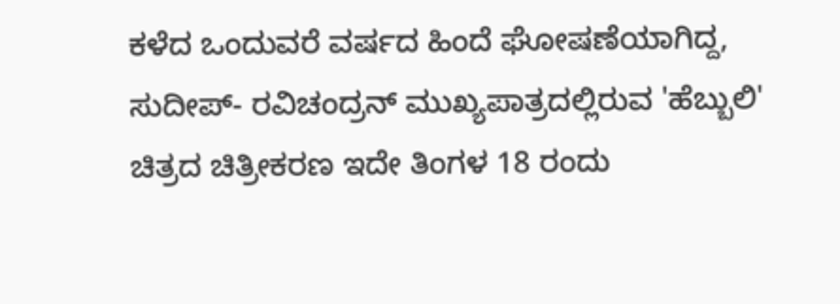ಕಳೆದ ಒಂದುವರೆ ವರ್ಷದ ಹಿಂದೆ ಘೋಷಣೆಯಾಗಿದ್ದ, ಸುದೀಪ್- ರವಿಚಂದ್ರನ್ ಮುಖ್ಯಪಾತ್ರದಲ್ಲಿರುವ 'ಹೆಬ್ಬುಲಿ' ಚಿತ್ರದ ಚಿತ್ರೀಕರಣ ಇದೇ ತಿಂಗಳ 18 ರಂದು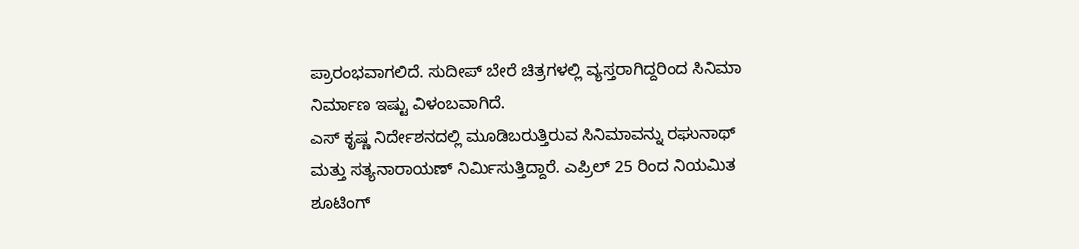ಪ್ರಾರಂಭವಾಗಲಿದೆ. ಸುದೀಪ್ ಬೇರೆ ಚಿತ್ರಗಳಲ್ಲಿ ವ್ಯಸ್ತರಾಗಿದ್ದರಿಂದ ಸಿನಿಮಾ ನಿರ್ಮಾಣ ಇಷ್ಟು ವಿಳಂಬವಾಗಿದೆ.
ಎಸ್ ಕೃಷ್ಣ ನಿರ್ದೇಶನದಲ್ಲಿ ಮೂಡಿಬರುತ್ತಿರುವ ಸಿನಿಮಾವನ್ನು ರಘುನಾಥ್ ಮತ್ತು ಸತ್ಯನಾರಾಯಣ್ ನಿರ್ಮಿಸುತ್ತಿದ್ದಾರೆ. ಎಪ್ರಿಲ್ 25 ರಿಂದ ನಿಯಮಿತ ಶೂಟಿಂಗ್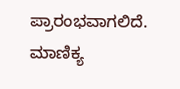ಪ್ರಾರಂಭವಾಗಲಿದೆ. ಮಾಣಿಕ್ಯ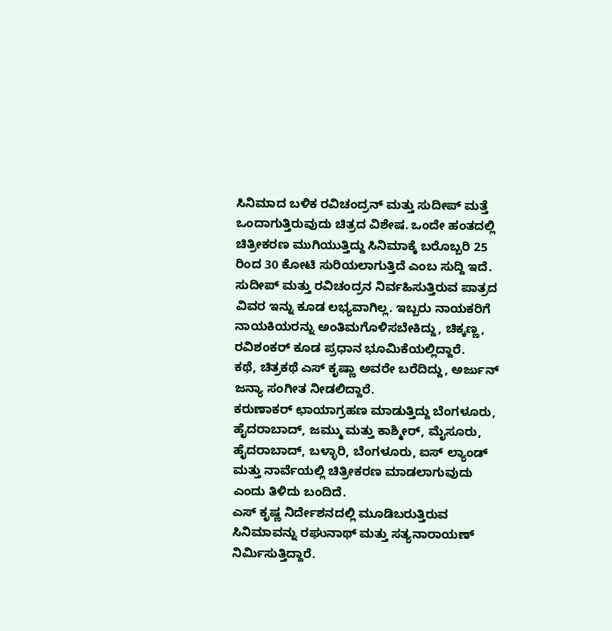ಸಿನಿಮಾದ ಬಳಿಕ ರವಿಚಂದ್ರನ್ ಮತ್ತು ಸುದೀಪ್ ಮತ್ತೆ ಒಂದಾಗುತ್ತಿರುವುದು ಚಿತ್ರದ ವಿಶೇಷ. ಒಂದೇ ಹಂತದಲ್ಲಿ ಚಿತ್ರೀಕರಣ ಮುಗಿಯುತ್ತಿದ್ದು ಸಿನಿಮಾಕ್ಕೆ ಬರೊಬ್ಬರಿ 25 ರಿಂದ 30 ಕೋಟಿ ಸುರಿಯಲಾಗುತ್ತಿದೆ ಎಂಬ ಸುದ್ದಿ ಇದೆ.
ಸುದೀಪ್ ಮತ್ತು ರವಿಚಂದ್ರನ ನಿರ್ವಹಿಸುತ್ತಿರುವ ಪಾತ್ರದ ವಿವರ ಇನ್ನು ಕೂಡ ಲಭ್ಯವಾಗಿಲ್ಲ. ಇಬ್ಬರು ನಾಯಕರಿಗೆ ನಾಯಕಿಯರನ್ನು ಅಂತಿಮಗೊಳಿಸಬೇಕಿದ್ದು, ಚಿಕ್ಕಣ್ಣ, ರವಿಶಂಕರ್ ಕೂಡ ಪ್ರಧಾನ ಭೂಮಿಕೆಯಲ್ಲಿದ್ದಾರೆ.
ಕಥೆ, ಚಿತ್ರಕಥೆ ಎಸ್ ಕೃಷ್ಣಾ ಅವರೇ ಬರೆದಿದ್ದು, ಅರ್ಜುನ್ ಜನ್ಯಾ ಸಂಗೀತ ನೀಡಲಿದ್ದಾರೆ.
ಕರುಣಾಕರ್ ಛಾಯಾಗ್ರಹಣ ಮಾಡುತ್ತಿದ್ದು ಬೆಂಗಳೂರು, ಹೈದರಾಬಾದ್, ಜಮ್ಮು ಮತ್ತು ಕಾಶ್ಮೀರ್, ಮೈಸೂರು, ಹೈದರಾಬಾದ್, ಬಳ್ಳಾರಿ, ಬೆಂಗಳೂರು, ಐಸ್ ಲ್ಯಾಂಡ್ ಮತ್ತು ನಾರ್ವೆಯಲ್ಲಿ ಚಿತ್ರೀಕರಣ ಮಾಡಲಾಗುವುದು ಎಂದು ತಿಳಿದು ಬಂದಿದೆ.
ಎಸ್ ಕೃಷ್ಣ ನಿರ್ದೇಶನದಲ್ಲಿ ಮೂಡಿಬರುತ್ತಿರುವ ಸಿನಿಮಾವನ್ನು ರಘುನಾಥ್ ಮತ್ತು ಸತ್ಯನಾರಾಯಣ್ ನಿರ್ಮಿಸುತ್ತಿದ್ದಾರೆ.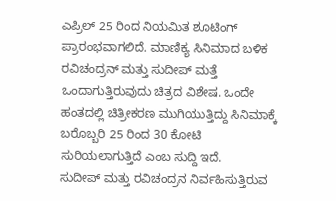ಎಪ್ರಿಲ್ 25 ರಿಂದ ನಿಯಮಿತ ಶೂಟಿಂಗ್ ಪ್ರಾರಂಭವಾಗಲಿದೆ. ಮಾಣಿಕ್ಯ ಸಿನಿಮಾದ ಬಳಿಕ ರವಿಚಂದ್ರನ್ ಮತ್ತು ಸುದೀಪ್ ಮತ್ತೆ ಒಂದಾಗುತ್ತಿರುವುದು ಚಿತ್ರದ ವಿಶೇಷ. ಒಂದೇ ಹಂತದಲ್ಲಿ ಚಿತ್ರೀಕರಣ ಮುಗಿಯುತ್ತಿದ್ದು ಸಿನಿಮಾಕ್ಕೆ ಬರೊಬ್ಬರಿ 25 ರಿಂದ 30 ಕೋಟಿ ಸುರಿಯಲಾಗುತ್ತಿದೆ ಎಂಬ ಸುದ್ದಿ ಇದೆ.
ಸುದೀಪ್ ಮತ್ತು ರವಿಚಂದ್ರನ ನಿರ್ವಹಿಸುತ್ತಿರುವ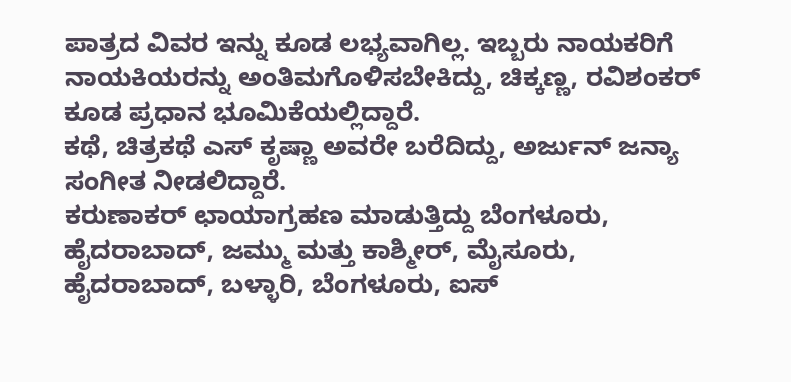ಪಾತ್ರದ ವಿವರ ಇನ್ನು ಕೂಡ ಲಭ್ಯವಾಗಿಲ್ಲ. ಇಬ್ಬರು ನಾಯಕರಿಗೆ ನಾಯಕಿಯರನ್ನು ಅಂತಿಮಗೊಳಿಸಬೇಕಿದ್ದು, ಚಿಕ್ಕಣ್ಣ, ರವಿಶಂಕರ್ ಕೂಡ ಪ್ರಧಾನ ಭೂಮಿಕೆಯಲ್ಲಿದ್ದಾರೆ.
ಕಥೆ, ಚಿತ್ರಕಥೆ ಎಸ್ ಕೃಷ್ಣಾ ಅವರೇ ಬರೆದಿದ್ದು, ಅರ್ಜುನ್ ಜನ್ಯಾ ಸಂಗೀತ ನೀಡಲಿದ್ದಾರೆ.
ಕರುಣಾಕರ್ ಛಾಯಾಗ್ರಹಣ ಮಾಡುತ್ತಿದ್ದು ಬೆಂಗಳೂರು, ಹೈದರಾಬಾದ್, ಜಮ್ಮು ಮತ್ತು ಕಾಶ್ಮೀರ್, ಮೈಸೂರು, ಹೈದರಾಬಾದ್, ಬಳ್ಳಾರಿ, ಬೆಂಗಳೂರು, ಐಸ್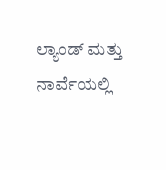ಲ್ಯಾಂಡ್ ಮತ್ತು ನಾರ್ವೆಯಲ್ಲಿ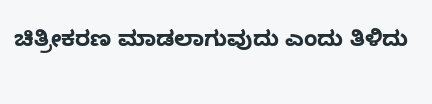ಚಿತ್ರೀಕರಣ ಮಾಡಲಾಗುವುದು ಎಂದು ತಿಳಿದು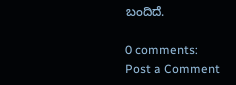ಬಂದಿದೆ.

0 comments:
Post a Comment